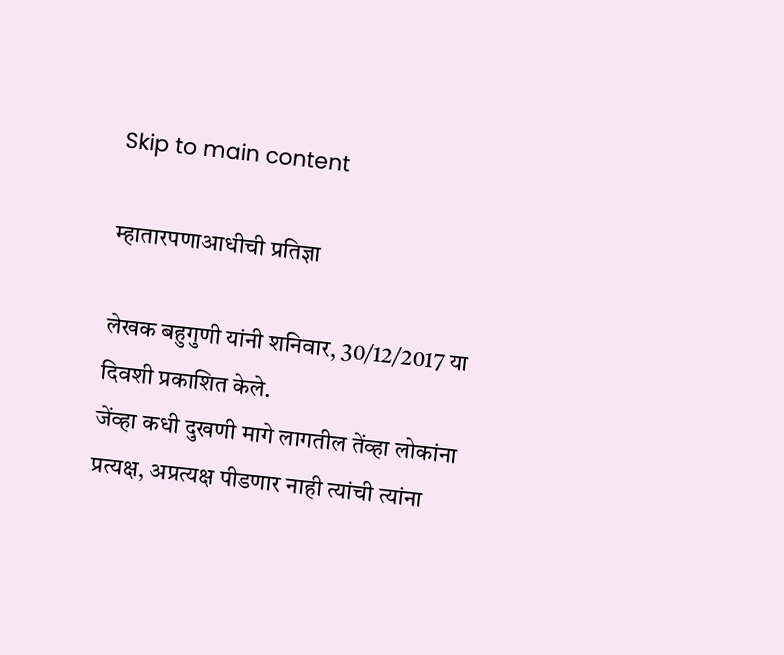Skip to main content

म्हातारपणाआधीची प्रतिज्ञा

लेखक बहुगुणी यांनी शनिवार, 30/12/2017 या दिवशी प्रकाशित केले.
जेंव्हा कधी दुखणी मागे लागतील तेंव्हा लोकांना प्रत्यक्ष, अप्रत्यक्ष पीडणार नाही त्यांची त्यांना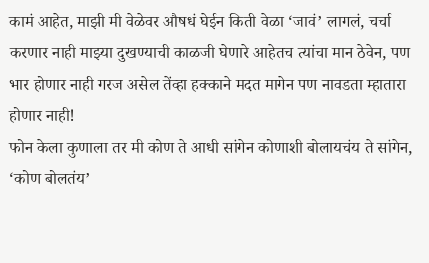कामं आहेत, माझी मी वेळेवर औषधं घेईन किती वेळा ‘जावं’ लागलं, चर्चा करणार नाही माझ्या दुखण्याची काळजी घेणारे आहेतच त्यांचा मान ठेवेन, पण भार होणार नाही गरज असेल तेंव्हा हक्काने मदत मागेन पण नावडता म्हातारा होणार नाही!
फोन केला कुणाला तर मी कोण ते आधी सांगेन कोणाशी बोलायचंय ते सांगेन, ‘कोण बोलतंय’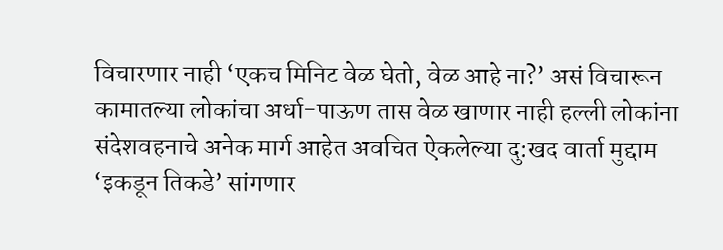विचारणार नाही ‘एकच मिनिट वेळ घेतो, वेळ आहे ना?’ असं विचारून कामातल्या लोकांचा अर्धा-पाऊण तास वेळ खाणार नाही हल्ली लोकांना संदेशवहनाचे अनेक मार्ग आहेत अवचित ऐकलेल्या दु:खद वार्ता मुद्दाम ‘इकडून तिकडे’ सांगणार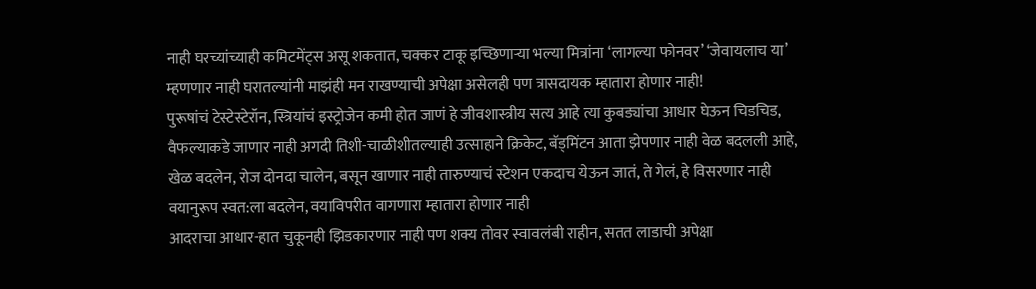नाही घरच्यांच्याही कमिटमेंट्स असू शकतात, चक्कर टाकू इच्छिणाऱ्या भल्या मित्रांना ‘लागल्या फोनवर’ ‘जेवायलाच या’ म्हणणार नाही घरातल्यांनी माझंही मन राखण्याची अपेक्षा असेलही पण त्रासदायक म्हातारा होणार नाही!
पुरूषांचं टेस्टेस्टेरॉन, स्त्रियांचं इस्ट्रोजेन कमी होत जाणं हे जीवशास्त्रीय सत्य आहे त्या कुबड्यांचा आधार घेऊन चिडचिड, वैफल्याकडे जाणार नाही अगदी तिशी-चाळीशीतल्याही उत्साहाने क्रिकेट, बॅड्मिंटन आता झेपणार नाही वेळ बदलली आहे, खेळ बदलेन, रोज दोनदा चालेन, बसून खाणार नाही तारुण्याचं स्टेशन एकदाच येऊन जातं, ते गेलं, हे विसरणार नाही वयानुरूप स्वत:ला बदलेन, वयाविपरीत वागणारा म्हातारा होणार नाही
आदराचा आधार-हात चुकूनही झिडकारणार नाही पण शक्य तोवर स्वावलंबी राहीन, सतत लाडाची अपेक्षा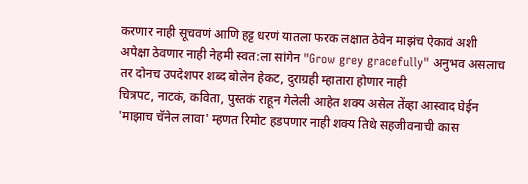करणार नाही सूचवणं आणि हट्ट धरणं यातला फरक लक्षात ठेवेन माझंच ऐकावं अशी अपेक्षा ठेवणार नाही नेहमी स्वत:ला सांगेन "Grow grey gracefully" अनुभव असलाच तर दोनच उपदेशपर शब्द बोलेन हेकट, दुराग्रही म्हातारा होणार नाही
चित्रपट, नाटकं, कविता, पुस्तकं राहून गेलेली आहेत शक्य असेल तेंव्हा आस्वाद घेईन 'माझाच चॅनेल लावा' म्हणत रिमोट हडपणार नाही शक्य तिथे सहजीवनाची कास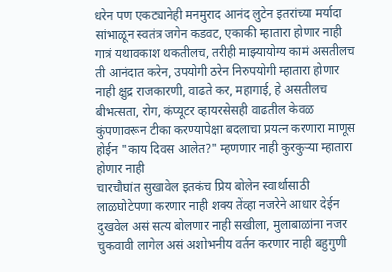धरेन पण एकट्यानेही मनमुराद आनंद लुटेन इतरांच्या मर्यादा सांभाळून स्वतंत्र जगेन कडवट, एकाकी म्हातारा होणार नाही
गात्रं यथावकाश थकतीलच, तरीही माझ्यायोग्य कामं असतीलच ती आनंदात करेन, उपयोगी ठरेन निरुपयोगी म्हातारा होणार नाही क्षुद्र राजकारणी, वाढते कर, महागाई, हे असतीलच बीभत्सता, रोग, कंप्यूटर व्हायरसेसही वाढतील केवळ कुंपणावरून टीका करण्यापेक्षा बदलाचा प्रयत्न करणारा माणूस होईन "काय दिवस आलेत?" म्हणणार नाही कुरकुऱ्या म्हातारा होणार नाही
चारचौघांत सुखावेल इतकंच प्रिय बोलेन स्वार्थासाठी लाळघोटेपणा करणार नाही शक्य तेंव्हा नजरेने आधार देईन दुखवेल असं सत्य बोलणार नाही सखीला, मुलाबाळांना नजर चुकवावी लागेल असं अशोभनीय वर्तन करणार नाही बहुगुणी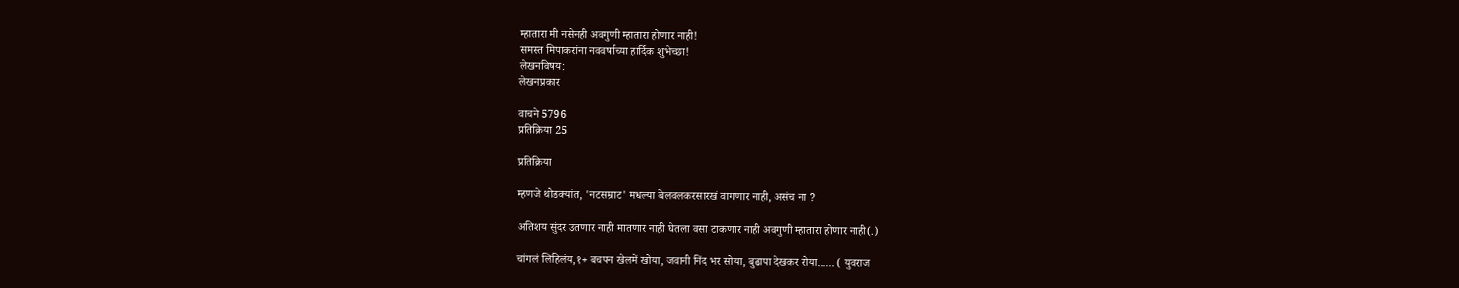म्हातारा मी नसेनही अवगुणी म्हातारा होणार नाही!
समस्त मिपाकरांना नववर्षाच्या हार्दिक शुभेच्छा!
लेखनविषय:
लेखनप्रकार

वाचने 5796
प्रतिक्रिया 25

प्रतिक्रिया

म्हणजे थोडक्यांत, 'नटसम्राट' मधल्या बेलवलकरसारखं वागणार नाही, असंच ना ?

अतिशय सुंदर उतणार नाही मातणार नाही घेतला वसा टाकणार नाही अवगुणी म्हातारा होणार नाही(.)

चांगलं लिहिलंय,१+ बचपन खेलमें खोया, जवानी निंद भर सोया, बुढापा देखकर रोया...... ( युवराज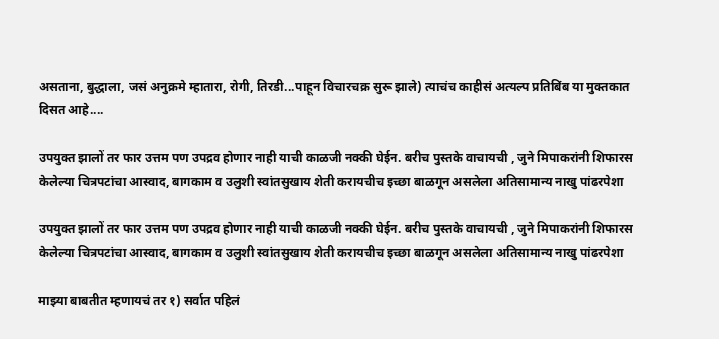असताना, बुद्धाला, जसं अनुक्रमे म्हातारा, रोगी, तिरडी...पाहून विचारचक्र सुरू झाले) त्याचंच काहीसं अत्यल्प प्रतिबिंब या मुक्तकात दिसत आहे....

उपयुक्त झालों तर फार उत्तम पण उपद्रव होणार नाही याची काळजी नक्की घेईन. बरीच पुस्तके वाचायची , जुने मिपाकरांनी शिफारस केलेल्या चित्रपटांचा आस्वाद, बागकाम व उलुशी स्वांतसुखाय शेती करायचीच इच्छा बाळगून असलेला अतिसामान्य नाखु पांढरपेशा

उपयुक्त झालों तर फार उत्तम पण उपद्रव होणार नाही याची काळजी नक्की घेईन. बरीच पुस्तके वाचायची , जुने मिपाकरांनी शिफारस केलेल्या चित्रपटांचा आस्वाद, बागकाम व उलुशी स्वांतसुखाय शेती करायचीच इच्छा बाळगून असलेला अतिसामान्य नाखु पांढरपेशा

माझ्या बाबतीत म्हणायचं तर १) सर्वात पहिलं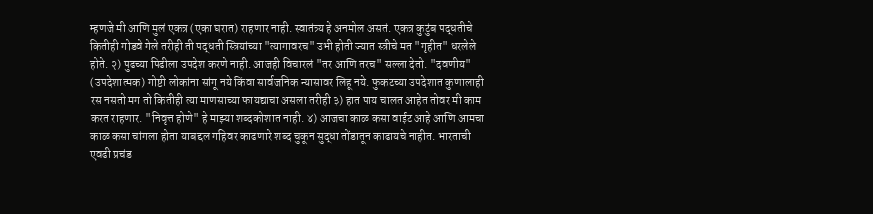म्हणजे मी आणि मुलं एकत्र (एका घरात) राहणार नाही. स्वातंत्र्य हे अनमोल असतं. एकत्र कुटुंब पद्धतीचे कितीही गोडवे गेले तरीही ती पद्धती स्त्रियांच्या "त्यागावरच" उभी होती ज्यात स्त्रीचे मत "गृहीत" धरलेले होते. २) पुढच्या पिढीला उपदेश करणे नाही. आजही विचारलं "तर आणि तरच" सल्ला देतो. "दवणीय" (उपदेशात्मक) गोष्टी लोकांना सांगू नये किंवा सार्वजनिक न्यासावर लिहू नये. फुकटच्या उपदेशात कुणालाही रस नसतो मग तो कितीही त्या माणसाच्या फायद्याचा असला तरीही ३) हात पाय चालत आहेत तोवर मी काम करत राहणार. "निवृत्त होणे" हे माझ्या शब्दकोशात नाही. ४) आजचा काळ कसा वाईट आहे आणि आमचा काळ कसा चांगला होता याबद्दल गहिवर काढणारे शब्द चुकून सुद्धा तोंडातून काढायचे नाहीत. भारताची एवढी प्रचंड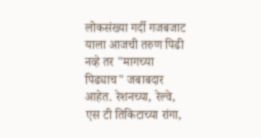लोकसंख्या गर्दी गजबजाट याला आजची तरुण पिढी नव्हे तर "मागच्या पिढ्याच" जबाबदार आहेत. रेशनच्या, रेल्वे, एस टी तिकिटाच्या रांगा,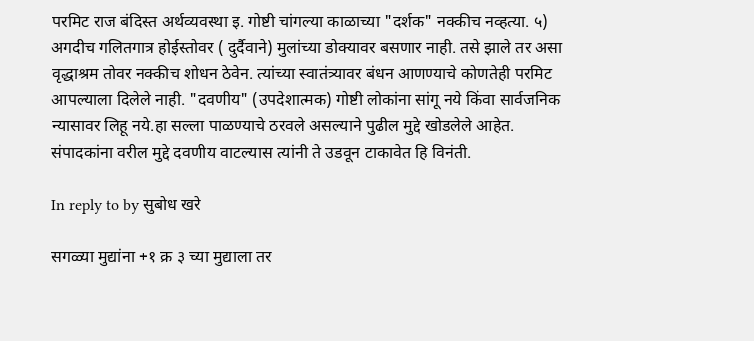परमिट राज बंदिस्त अर्थव्यवस्था इ. गोष्टी चांगल्या काळाच्या "दर्शक" नक्कीच नव्हत्या. ५) अगदीच गलितगात्र होईस्तोवर ( दुर्दैवाने) मुलांच्या डोक्यावर बसणार नाही. तसे झाले तर असा वृद्धाश्रम तोवर नक्कीच शोधन ठेवेन. त्यांच्या स्वातंत्र्यावर बंधन आणण्याचे कोणतेही परमिट आपल्याला दिलेले नाही. "दवणीय" (उपदेशात्मक) गोष्टी लोकांना सांगू नये किंवा सार्वजनिक न्यासावर लिहू नये.हा सल्ला पाळण्याचे ठरवले असल्याने पुढील मुद्दे खोडलेले आहेत. संपादकांना वरील मुद्दे दवणीय वाटल्यास त्यांनी ते उडवून टाकावेत हि विनंती.

In reply to by सुबोध खरे

सगळ्या मुद्यांना +१ क्र ३ च्या मुद्याला तर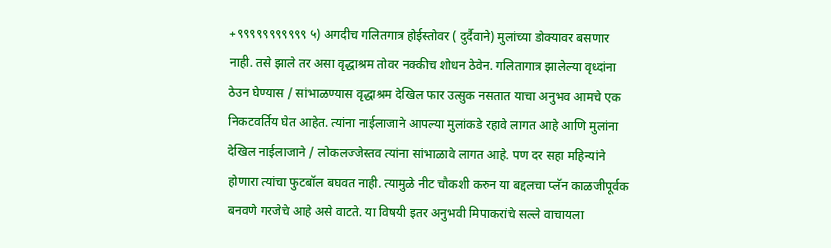+९९९९९९९९९९९ ५) अगदीच गलितगात्र होईस्तोवर ( दुर्दैवाने) मुलांच्या डोक्यावर बसणार नाही. तसे झाले तर असा वृद्धाश्रम तोवर नक्कीच शोधन ठेवेन. गलितागात्र झालेल्या वृध्दांना ठेउन घेण्यास / सांभाळण्यास वृद्धाश्रम देखिल फार उत्सुक नसतात याचा अनुभव आमचे एक निकटवर्तिय घेत आहेत. त्यांना नाईलाजाने आपल्या मुलांकडे रहावे लागत आहे आणि मुलांना देखिल नाईलाजाने / लोकलज्जेस्तव त्यांना सांभाळावे लागत आहे. पण दर सहा महिन्यांने होणारा त्यांचा फुटबॉल बघवत नाही. त्यामुळे नीट चौकशी करुन या बद्दलचा प्लॅन काळजीपूर्वक बनवणे गरजेचे आहे असे वाटते. या विषयी इतर अनुभवी मिपाकरांचे सल्ले वाचायला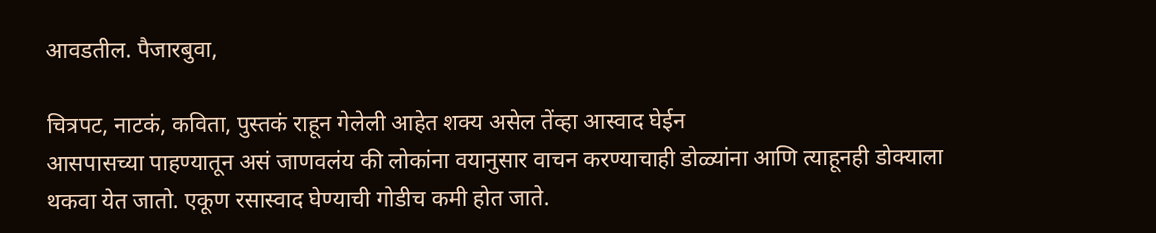आवडतील. पैजारबुवा,

चित्रपट, नाटकं, कविता, पुस्तकं राहून गेलेली आहेत शक्य असेल तेंव्हा आस्वाद घेईन
आसपासच्या पाहण्यातून असं जाणवलंय की लोकांना वयानुसार वाचन करण्याचाही डोळ्यांना आणि त्याहूनही डोक्याला थकवा येत जातो. एकूण रसास्वाद घेण्याची गोडीच कमी होत जाते.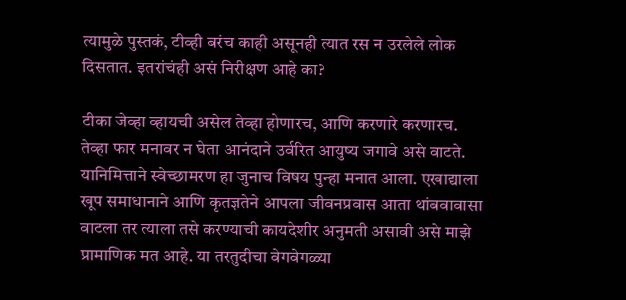त्यामुळे पुस्तकं, टीव्ही बरंच काही असूनही त्यात रस न उरलेले लोक दिसतात. इतरांचंही असं निरीक्षण आहे का?

टीका जेव्हा व्हायची असेल तेव्हा होणारच, आणि करणारे करणारच. तेव्हा फार मनावर न घेता आनंदाने उर्वरित आयुष्य जगावे असे वाटते. यानिमित्ताने स्वेच्छामरण हा जुनाच विषय पुन्हा मनात आला. एखाद्याला खूप समाधानाने आणि कृतज्ञतेने आपला जीवनप्रवास आता थांबवावासा वाटला तर त्याला तसे करण्याची कायदेशीर अनुमती असावी असे माझे प्रामाणिक मत आहे. या तरतुदीचा वेगवेगळ्या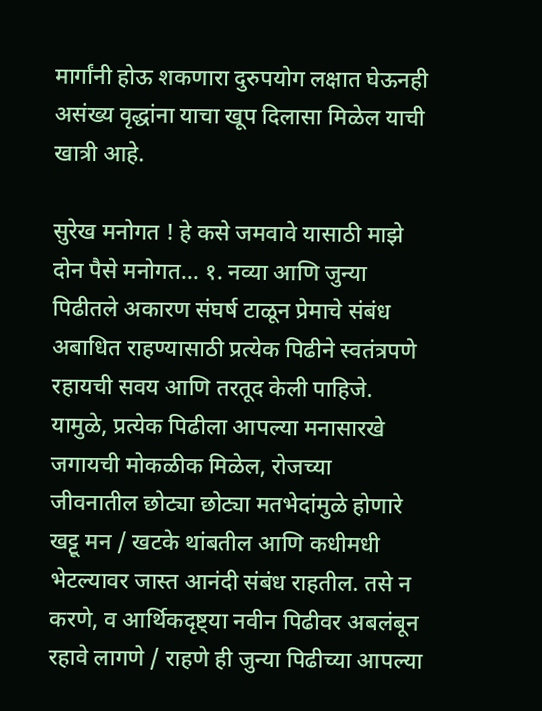मार्गांनी होऊ शकणारा दुरुपयोग लक्षात घेऊनही असंख्य वृद्धांना याचा खूप दिलासा मिळेल याची खात्री आहे.

सुरेख मनोगत ! हे कसे जमवावे यासाठी माझे दोन पैसे मनोगत... १. नव्या आणि जुन्या पिढीतले अकारण संघर्ष टाळून प्रेमाचे संबंध अबाधित राहण्यासाठी प्रत्येक पिढीने स्वतंत्रपणे रहायची सवय आणि तरतूद केली पाहिजे. यामुळे, प्रत्येक पिढीला आपल्या मनासारखे जगायची मोकळीक मिळेल, रोजच्या जीवनातील छोट्या छोट्या मतभेदांमुळे होणारे खट्टू मन / खटके थांबतील आणि कधीमधी भेटल्यावर जास्त आनंदी संबंध राहतील. तसे न करणे, व आर्थिकदृष्ट्या नवीन पिढीवर अबलंबून रहावे लागणे / राहणे ही जुन्या पिढीच्या आपल्या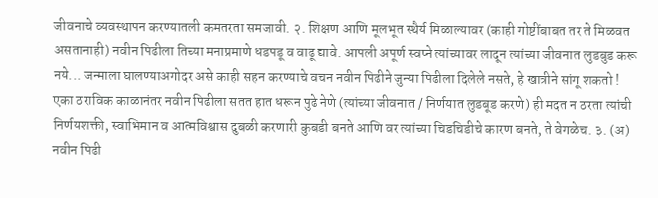जीवनाचे व्यवस्थापन करण्यातली कमतरता समजावी. २. शिक्षण आणि मूलभूत स्थैर्य मिळाल्यावर (काही गोष्टींबाबत तर ते मिळवत असतानाही) नवीन पिढीला तिच्या मनाप्रमाणे धडपडू व वाढू द्यावे. आपली अपूर्ण स्वप्ने त्यांच्यावर लादून त्यांच्या जीवनात लुडबुड करू नये... जन्माला घालण्याअगोदर असे काही सहन करण्याचे वचन नवीन पिढीने जुन्या पिढीला दिलेले नसते, हे खात्रीने सांगू शकतो ! एका ठराविक काळानंतर नवीन पिढीला सतत हात धरून पुढे नेणे (त्यांच्या जीवनात / निर्णयात लुडबूड करणे) ही मदत न ठरता त्यांची निर्णयशक्ती, स्वाभिमान व आत्मविश्वास दुबळी करणारी कुबडी बनते आणि वर त्यांच्या चिडचिडीचे कारण बनते, ते वेगळेच. ३. (अ) नवीन पिढी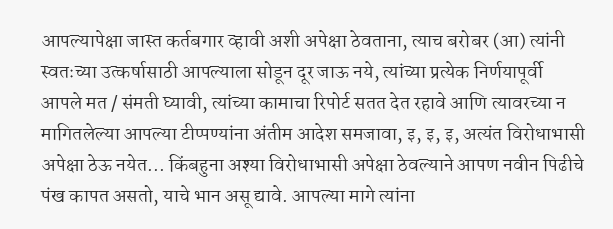आपल्यापेक्षा जास्त कर्तबगार व्हावी अशी अपेक्षा ठेवताना, त्याच बरोबर (आ) त्यांनी स्वतःच्या उत्कर्षासाठी आपल्याला सोडून दूर जाऊ नये, त्यांच्या प्रत्येक निर्णयापूर्वी आपले मत / संमती घ्यावी, त्यांच्या कामाचा रिपोर्ट सतत देत रहावे आणि त्यावरच्या न मागितलेल्या आपल्या टीप्पण्यांना अंतीम आदेश समजावा, इ, इ, इ, अत्यंत विरोधाभासी अपेक्षा ठेऊ नयेत... किंबहुना अश्या विरोधाभासी अपेक्षा ठेवल्याने आपण नवीन पिढीचे पंख कापत असतो, याचे भान असू द्यावे. आपल्या मागे त्यांना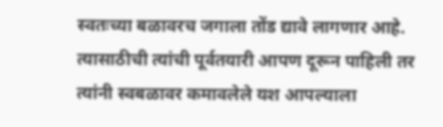स्वतःच्या बळावरच जगाला तोंड द्यावे लागणार आहे. त्यासाठीची त्यांची पूर्वतयारी आपण दूरून पाहिली तर त्यांनी स्वबळावर कमावलेले यश आपल्याला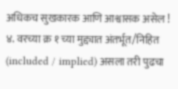अधिकच सुखकारक आणि आश्वासक असेल ! ४. वरच्या क्र १ च्या मुद्द्यात अंतर्भूत/निहित (included / implied) असला तरी पुढचा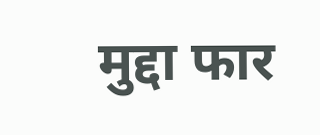मुद्दा फार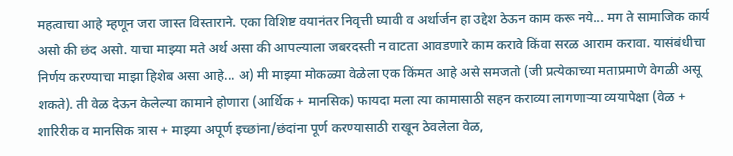महत्वाचा आहे म्हणून जरा जास्त विस्ताराने. एका विशिष्ट वयानंतर निवृत्ती घ्यावी व अर्थार्जन हा उद्देश ठेऊन काम करू नये... मग ते सामाजिक कार्य असो की छंद असो. याचा माझ्या मते अर्थ असा की आपल्याला जबरदस्ती न वाटता आवडणारे काम करावे किंवा सरळ आराम करावा. यासंबंधीचा निर्णय करण्याचा माझा हिशेब असा आहे... अ) मी माझ्या मोकळ्या वेळेला एक किंमत आहे असे समजतो (जी प्रत्येकाच्या मताप्रमाणे वेगळी असू शकते). ती वेळ देऊन केलेल्या कामाने होणारा (आर्थिक + मानसिक) फायदा मला त्या कामासाठी सहन कराव्या लागणार्‍या व्ययापेक्षा (वेळ + शारिरीक व मानसिक त्रास + माझ्या अपूर्ण इच्छांना/छंदांना पूर्ण करण्यासाठी राखून ठेवलेला वेळ,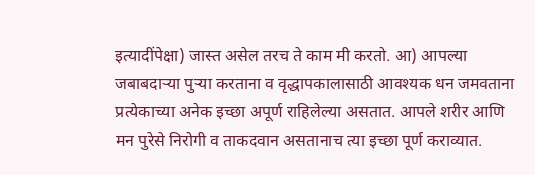इत्यादींपेक्षा) जास्त असेल तरच ते काम मी करतो. आ) आपल्या जबाबदार्‍या पुर्‍या करताना व वृद्धापकालासाठी आवश्यक धन जमवताना प्रत्येकाच्या अनेक इच्छा अपूर्ण राहिलेल्या असतात. आपले शरीर आणि मन पुरेसे निरोगी व ताकदवान असतानाच त्या इच्छा पूर्ण कराव्यात.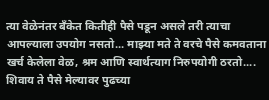त्या वेळेनंतर बँकेत कितीही पैसे पडून असले तरी त्याचा आपल्याला उपयोग नसतो... माझ्या मते ते वरचे पैसे कमवताना खर्च केलेला वेळ, श्रम आणि स्वार्थत्याग निरुपयोगी ठरतो.... शिवाय ते पैसे मेल्यावर पुढच्या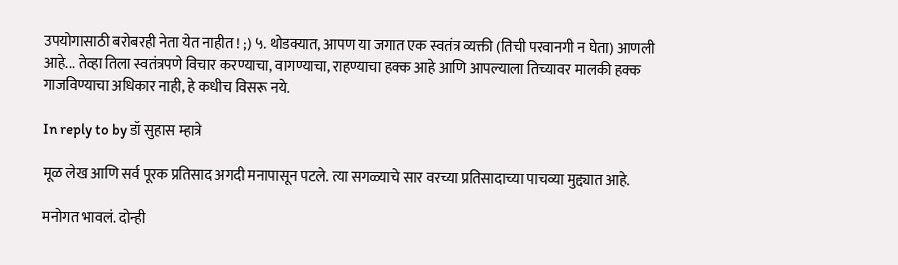उपयोगासाठी बरोबरही नेता येत नाहीत ! ;) ५. थोडक्यात, आपण या जगात एक स्वतंत्र व्यक्ती (तिची परवानगी न घेता) आणली आहे... तेव्हा तिला स्वतंत्रपणे विचार करण्याचा, वागण्याचा, राहण्याचा हक्क आहे आणि आपल्याला तिच्यावर मालकी हक्क गाजविण्याचा अधिकार नाही, हे कधीच विसरू नये.

In reply to by डॉ सुहास म्हात्रे

मूळ लेख आणि सर्व पूरक प्रतिसाद अगदी मनापासून पटले. त्या सगळ्याचे सार वरच्या प्रतिसादाच्या पाचव्या मुद्द्यात आहे.

मनोगत भावलं. दोन्ही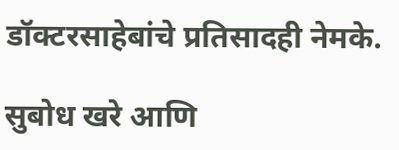डॉक्टरसाहेबांचे प्रतिसादही नेमके.

सुबोध खरे आणि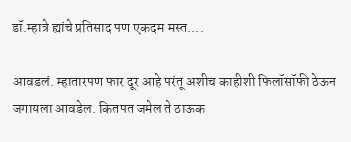डॉ.म्हात्रे ह्यांचे प्रतिसाद पण एकदम मस्त....

आवडलं. म्हातारपण फार दूर आहे परंतू अशीच काहीशी फिलॉसॉफी ठेऊन जगायला आवडेल. कितपत जमेल ते ठाऊक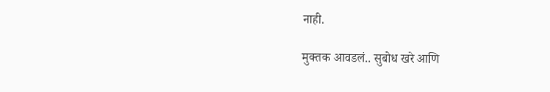नाही.

मुक्तक आवडलं.. सुबोध खरे आणि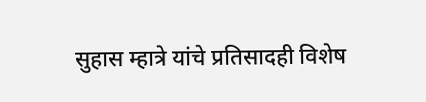सुहास म्हात्रे यांचे प्रतिसादही विशेष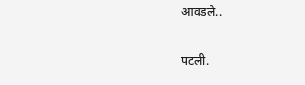आवडले..

पटली.